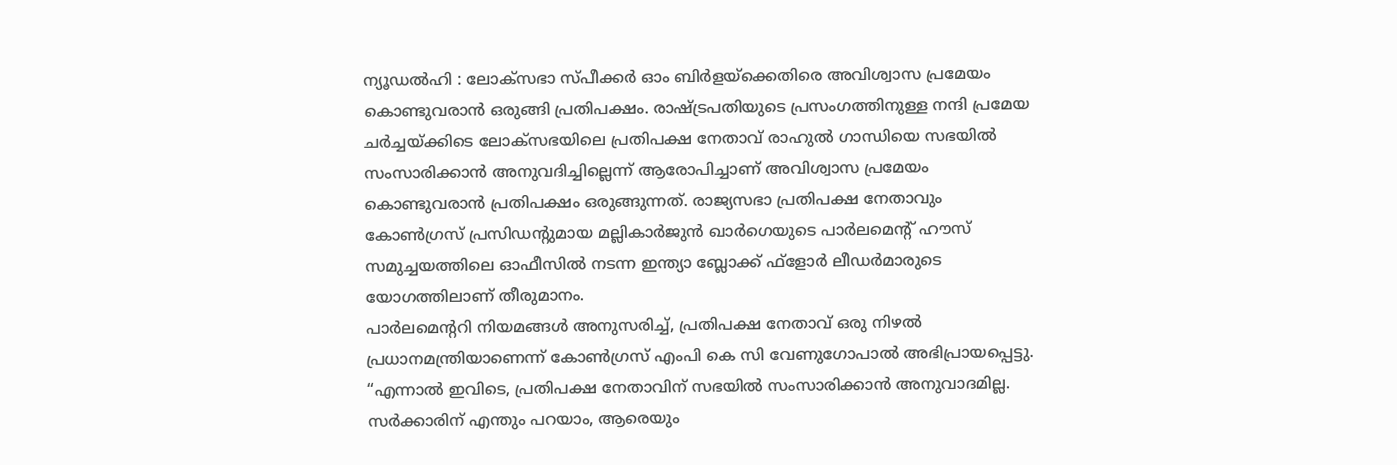ന്യൂഡൽഹി : ലോക്സഭാ സ്പീക്കർ ഓം ബിർളയ്ക്കെതിരെ അവിശ്വാസ പ്രമേയം കൊണ്ടുവരാൻ ഒരുങ്ങി പ്രതിപക്ഷം. രാഷ്ട്രപതിയുടെ പ്രസംഗത്തിനുള്ള നന്ദി പ്രമേയ ചർച്ചയ്ക്കിടെ ലോക്സഭയിലെ പ്രതിപക്ഷ നേതാവ് രാഹുൽ ഗാന്ധിയെ സഭയിൽ സംസാരിക്കാൻ അനുവദിച്ചില്ലെന്ന് ആരോപിച്ചാണ് അവിശ്വാസ പ്രമേയം കൊണ്ടുവരാൻ പ്രതിപക്ഷം ഒരുങ്ങുന്നത്. രാജ്യസഭാ പ്രതിപക്ഷ നേതാവും കോൺഗ്രസ് പ്രസിഡന്റുമായ മല്ലികാർജുൻ ഖാർഗെയുടെ പാർലമെന്റ് ഹൗസ് സമുച്ചയത്തിലെ ഓഫീസിൽ നടന്ന ഇന്ത്യാ ബ്ലോക്ക് ഫ്ളോർ ലീഡർമാരുടെ യോഗത്തിലാണ് തീരുമാനം.
പാർലമെന്ററി നിയമങ്ങൾ അനുസരിച്ച്, പ്രതിപക്ഷ നേതാവ് ഒരു നിഴൽ പ്രധാനമന്ത്രിയാണെന്ന് കോൺഗ്രസ് എംപി കെ സി വേണുഗോപാൽ അഭിപ്രായപ്പെട്ടു. “എന്നാൽ ഇവിടെ, പ്രതിപക്ഷ നേതാവിന് സഭയിൽ സംസാരിക്കാൻ അനുവാദമില്ല. സർക്കാരിന് എന്തും പറയാം, ആരെയും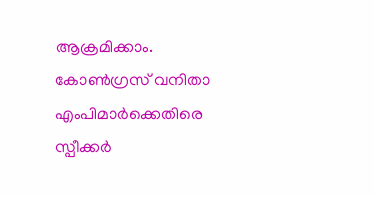ആക്രമിക്കാം. കോൺഗ്രസ് വനിതാ എംപിമാർക്കെതിരെ സ്പീക്കർ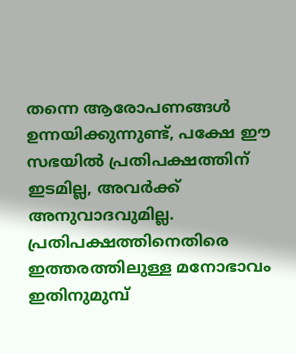തന്നെ ആരോപണങ്ങൾ ഉന്നയിക്കുന്നുണ്ട്, പക്ഷേ ഈ സഭയിൽ പ്രതിപക്ഷത്തിന് ഇടമില്ല, അവർക്ക് അനുവാദവുമില്ല. പ്രതിപക്ഷത്തിനെതിരെ ഇത്തരത്തിലുള്ള മനോഭാവം ഇതിനുമുമ്പ്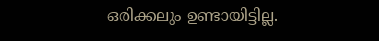ഒരിക്കലും ഉണ്ടായിട്ടില്ല.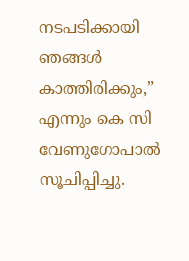നടപടിക്കായി ഞങ്ങൾ കാത്തിരിക്കും,” എന്നും കെ സി വേണുഗോപാൽ സൂചിപ്പിച്ചു.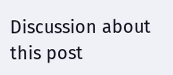Discussion about this post